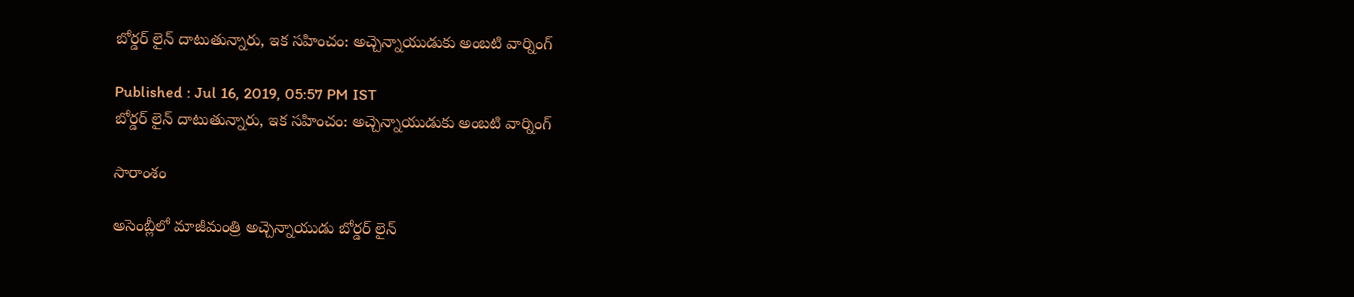బోర్డర్ లైన్ దాటుతున్నారు, ఇక సహించం: అచ్చెన్నాయుడుకు అంబటి వార్నింగ్

Published : Jul 16, 2019, 05:57 PM IST
బోర్డర్ లైన్ దాటుతున్నారు, ఇక సహించం: అచ్చెన్నాయుడుకు అంబటి వార్నింగ్

సారాంశం

అసెంబ్లీలో మాజీమంత్రి అచ్చెన్నాయుడు బోర్డర్ లైన్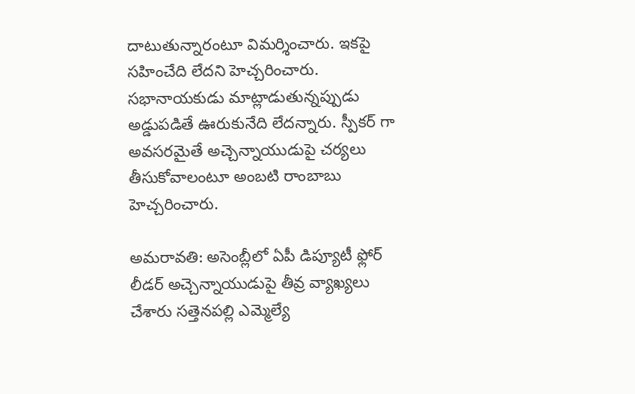దాటుతున్నారంటూ విమర్శించారు. ఇకపై సహించేది లేదని హెచ్చరించారు. సభానాయకుడు మాట్లాడుతున్నప్పుడు అడ్డుపడితే ఊరుకునేది లేదన్నారు. స్పీకర్ గా అవసరమైతే అచ్చెన్నాయుడుపై చర్యలు తీసుకోవాలంటూ అంబటి రాంబాబు హెచ్చరించారు.

అమరావతి: అసెంబ్లీలో ఏపీ డిప్యూటీ ఫ్లోర్ లీడర్ అచ్చెన్నాయుడుపై తీవ్ర వ్యాఖ్యలు చేశారు సత్తెనపల్లి ఎమ్మెల్యే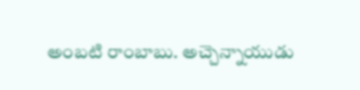అంబటి రాంబాబు. అచ్చెన్నాయుడు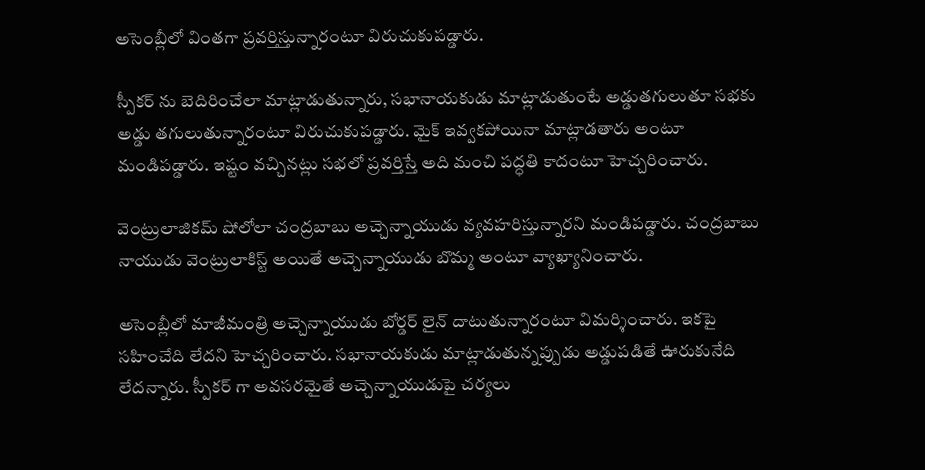అసెంబ్లీలో వింతగా ప్రవర్తిస్తున్నారంటూ విరుచుకుపడ్డారు.

స్పీకర్ ను బెదిరించేలా మాట్లాడుతున్నారు, సభానాయకుడు మాట్లాడుతుంటే అడ్డుతగులుతూ సభకు అడ్డు తగులుతున్నారంటూ విరుచుకుపడ్డారు. మైక్ ఇవ్వకపోయినా మాట్లాడతారు అంటూ మండిపడ్డారు. ఇష్టం వచ్చినట్లు సభలో ప్రవర్తిస్తే అది మంచి పద్ధతి కాదంటూ హెచ్చరించారు.

వెంట్రులాజికమ్ షోలోలా చంద్రబాబు అచ్చెన్నాయుడు వ్యవహరిస్తున్నారని మండిపడ్డారు. చంద్రబాబు నాయుడు వెంట్రులాకిస్ట్ అయితే అచ్చెన్నాయుడు బొమ్మ అంటూ వ్యాఖ్యానించారు.

అసెంబ్లీలో మాజీమంత్రి అచ్చెన్నాయుడు బోర్డర్ లైన్ దాటుతున్నారంటూ విమర్శించారు. ఇకపై సహించేది లేదని హెచ్చరించారు. సభానాయకుడు మాట్లాడుతున్నప్పుడు అడ్డుపడితే ఊరుకునేది లేదన్నారు. స్పీకర్ గా అవసరమైతే అచ్చెన్నాయుడుపై చర్యలు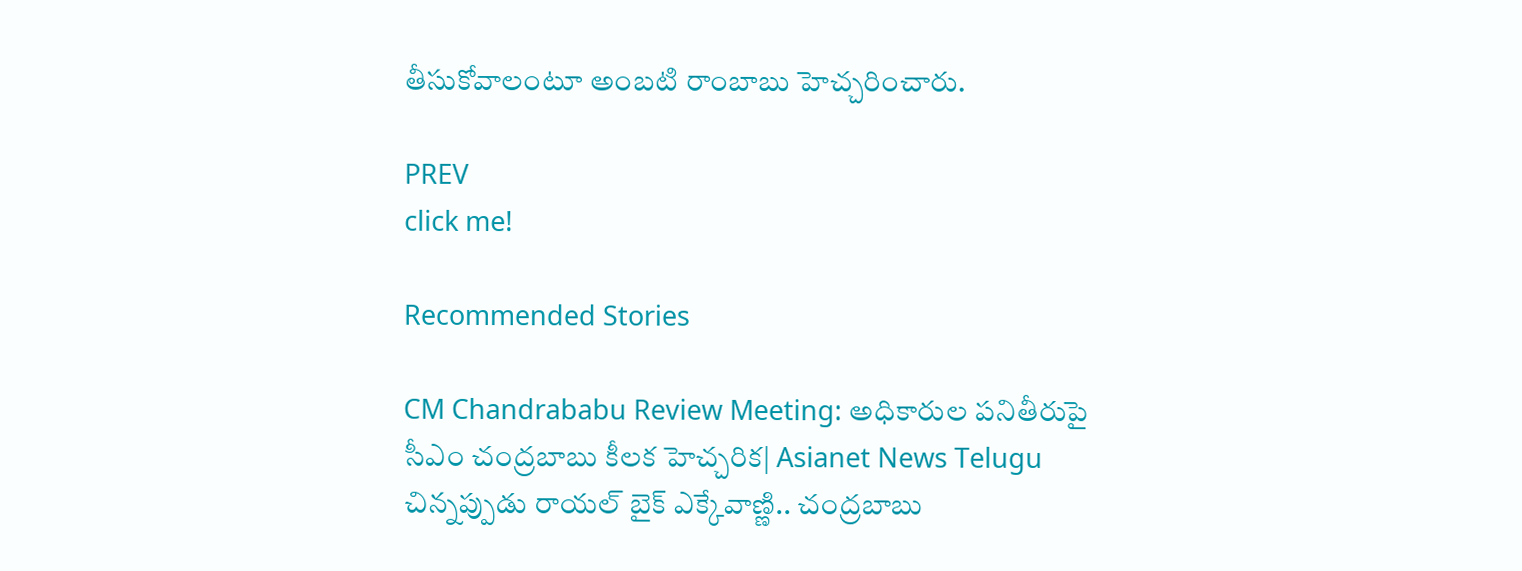తీసుకోవాలంటూ అంబటి రాంబాబు హెచ్చరించారు.

PREV
click me!

Recommended Stories

CM Chandrababu Review Meeting: అధికారుల పనితీరుపై సీఎం చంద్రబాబు కీలక హెచ్చరిక| Asianet News Telugu
చిన్నప్పుడు రాయల్ బైక్ ఎక్కేవాణ్ణి.. చంద్రబాబు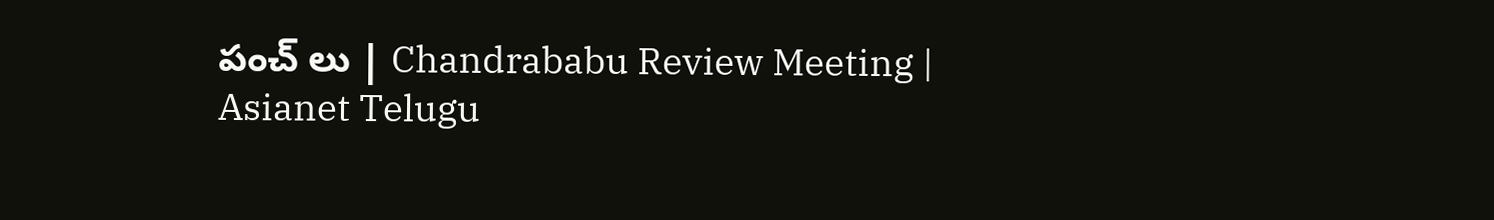పంచ్ లు | Chandrababu Review Meeting | Asianet Telugu